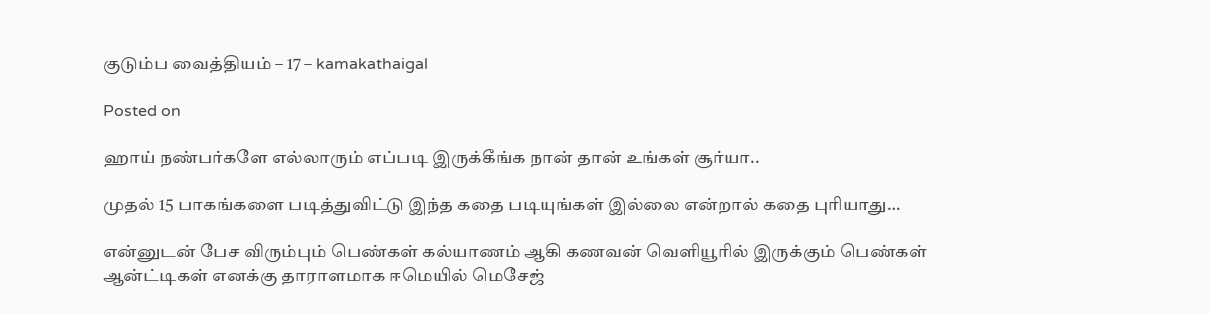குடும்ப வைத்தியம் – 17 – kamakathaigal

Posted on

ஹாய் நண்பர்களே எல்லாரும் எப்படி இருக்கீங்க நான் தான் உங்கள் சூர்யா..

முதல் 15 பாகங்களை படித்துவிட்டு இந்த கதை படியுங்கள் இல்லை என்றால் கதை புரியாது…

என்னுடன் பேச விரும்பும் பெண்கள் கல்யாணம் ஆகி கணவன் வெளியூரில் இருக்கும் பெண்கள் ஆன்ட்டிகள் எனக்கு தாராளமாக ஈமெயில் மெசேஜ்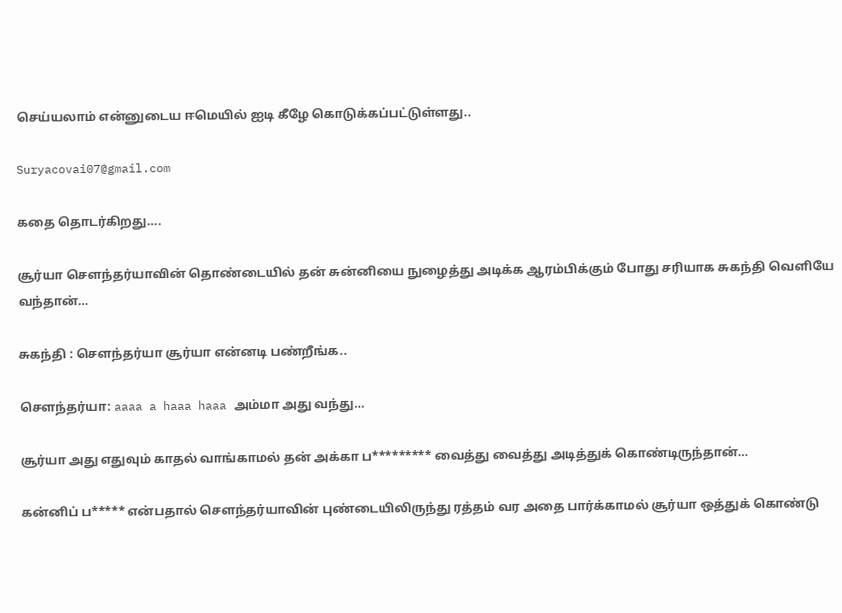செய்யலாம் என்னுடைய ஈமெயில் ஐடி கீழே கொடுக்கப்பட்டுள்ளது..

Suryacovai07@gmail.com

கதை தொடர்கிறது….

சூர்யா சௌந்தர்யாவின் தொண்டையில் தன் சுன்னியை நுழைத்து அடிக்க ஆரம்பிக்கும் போது சரியாக சுகந்தி வெளியே வந்தான்…

சுகந்தி : சௌந்தர்யா சூர்யா என்னடி பண்றீங்க..

சௌந்தர்யா: aaaa a haaa haaa அம்மா அது வந்து…

சூர்யா அது எதுவும் காதல் வாங்காமல் தன் அக்கா ப********* வைத்து வைத்து அடித்துக் கொண்டிருந்தான்…

கன்னிப் ப***** என்பதால் சௌந்தர்யாவின் புண்டையிலிருந்து ரத்தம் வர அதை பார்க்காமல் சூர்யா ஒத்துக் கொண்டு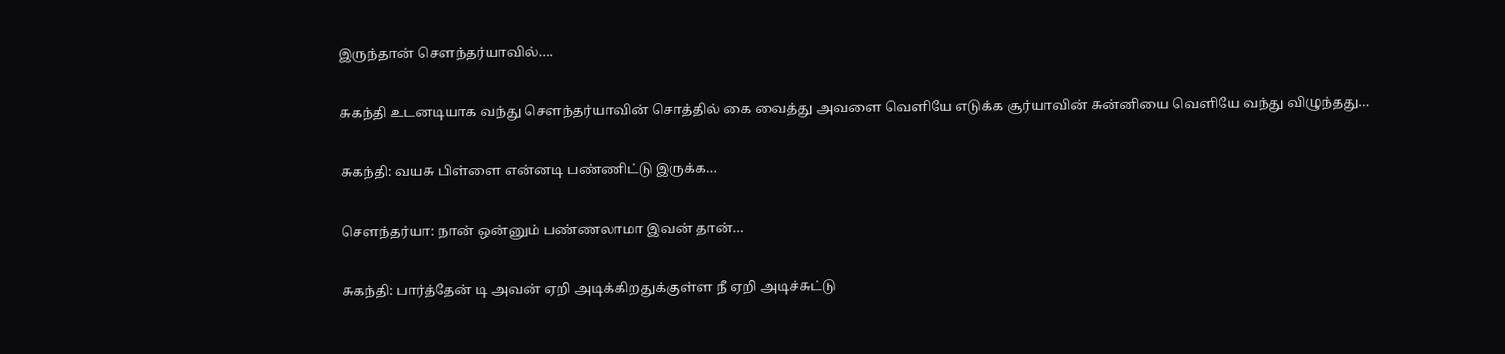இருந்தான் சௌந்தர்யாவில்….

சுகந்தி உடனடியாக வந்து சௌந்தர்யாவின் சொத்தில் கை வைத்து அவளை வெளியே எடுக்க சூர்யாவின் சுன்னியை வெளியே வந்து விழுந்தது…

சுகந்தி: வயசு பிள்ளை என்னடி பண்ணிட்டு இருக்க…

சௌந்தர்யா: நான் ஒன்னும் பண்ணலாமா இவன் தான்…

சுகந்தி: பார்த்தேன் டி அவன் ஏறி அடிக்கிறதுக்குள்ள நீ ஏறி அடிச்சுட்டு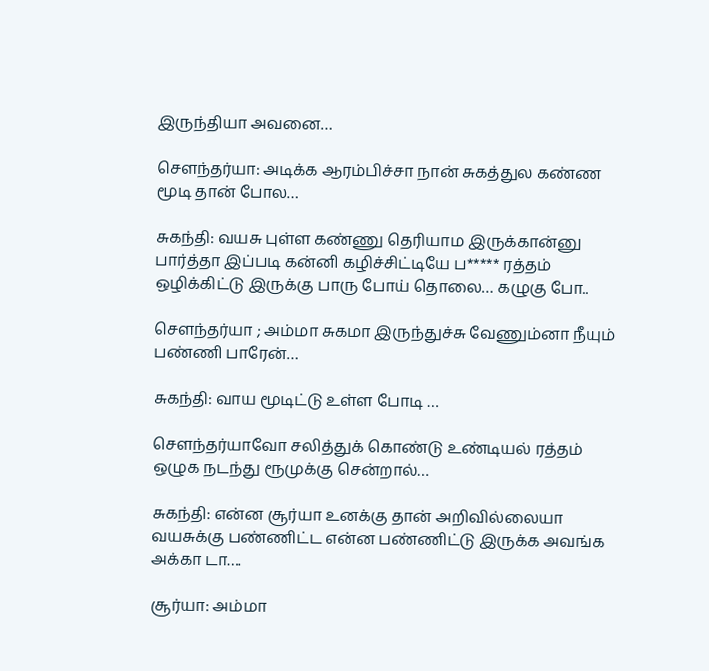இருந்தியா அவனை…

சௌந்தர்யா: அடிக்க ஆரம்பிச்சா நான் சுகத்துல கண்ண மூடி தான் போல…

சுகந்தி: வயசு புள்ள கண்ணு தெரியாம இருக்கான்னு பார்த்தா இப்படி கன்னி கழிச்சிட்டியே ப***** ரத்தம் ஒழிக்கிட்டு இருக்கு பாரு போய் தொலை… கழுகு போ..

சௌந்தர்யா ; அம்மா சுகமா இருந்துச்சு வேணும்னா நீயும் பண்ணி பாரேன்…

சுகந்தி: வாய மூடிட்டு உள்ள போடி …

சௌந்தர்யாவோ சலித்துக் கொண்டு உண்டியல் ரத்தம் ஒழுக நடந்து ரூமுக்கு சென்றால்…

சுகந்தி: என்ன சூர்யா உனக்கு தான் அறிவில்லையா வயசுக்கு பண்ணிட்ட என்ன பண்ணிட்டு இருக்க அவங்க அக்கா டா….

சூர்யா: அம்மா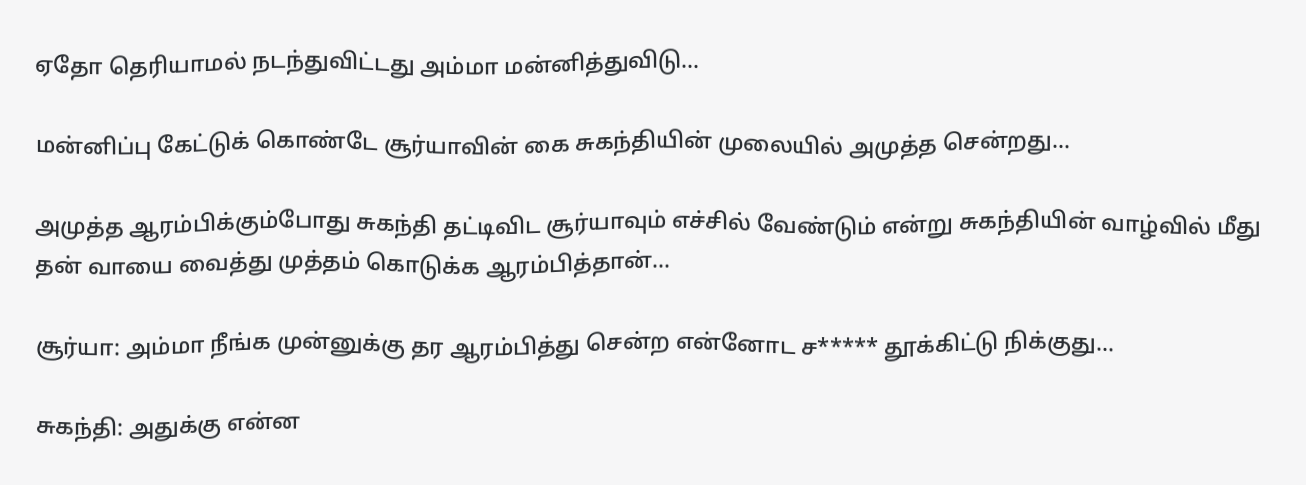ஏதோ தெரியாமல் நடந்துவிட்டது அம்மா மன்னித்துவிடு…

மன்னிப்பு கேட்டுக் கொண்டே சூர்யாவின் கை சுகந்தியின் முலையில் அமுத்த சென்றது…

அமுத்த ஆரம்பிக்கும்போது சுகந்தி தட்டிவிட சூர்யாவும் எச்சில் வேண்டும் என்று சுகந்தியின் வாழ்வில் மீது தன் வாயை வைத்து முத்தம் கொடுக்க ஆரம்பித்தான்…

சூர்யா: அம்மா நீங்க முன்னுக்கு தர ஆரம்பித்து சென்ற என்னோட ச***** தூக்கிட்டு நிக்குது…

சுகந்தி: அதுக்கு என்ன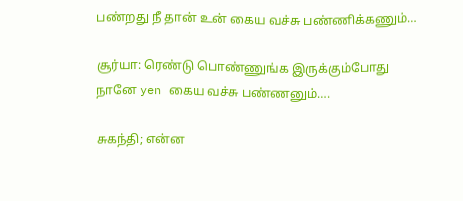பண்றது நீ தான் உன் கைய வச்சு பண்ணிக்கணும்…

சூர்யா: ரெண்டு பொண்ணுங்க இருக்கும்போது நானே yen கைய வச்சு பண்ணனும்….

சுகந்தி; என்ன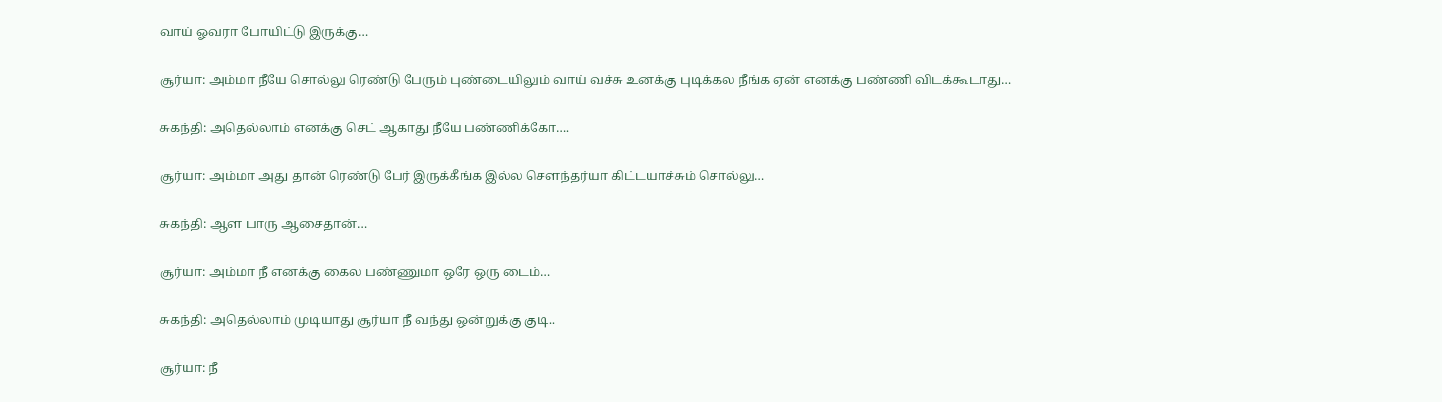வாய் ஓவரா போயிட்டு இருக்கு…

சூர்யா: அம்மா நீயே சொல்லு ரெண்டு பேரும் புண்டையிலும் வாய் வச்சு உனக்கு புடிக்கல நீங்க ஏன் எனக்கு பண்ணி விடக்கூடாது…

சுகந்தி: அதெல்லாம் எனக்கு செட் ஆகாது நீயே பண்ணிக்கோ….

சூர்யா: அம்மா அது தான் ரெண்டு பேர் இருக்கீங்க இல்ல சௌந்தர்யா கிட்டயாச்சும் சொல்லு…

சுகந்தி: ஆள பாரு ஆசைதான்…

சூர்யா: அம்மா நீ எனக்கு கைல பண்ணுமா ஒரே ஒரு டைம்…

சுகந்தி: அதெல்லாம் முடியாது சூர்யா நீ வந்து ஒன்றுக்கு குடி..

சூர்யா: நீ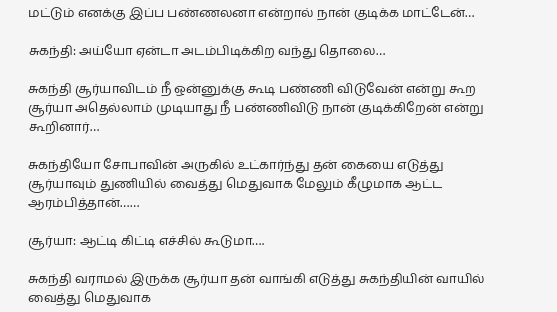மட்டும் எனக்கு இப்ப பண்ணலனா என்றால் நான் குடிக்க மாட்டேன்…

சுகந்தி: அய்யோ ஏன்டா அடம்பிடிக்கிற வந்து தொலை…

சுகந்தி சூர்யாவிடம் நீ ஒன்னுக்கு கூடி பண்ணி விடுவேன் என்று கூற சூர்யா அதெல்லாம் முடியாது நீ பண்ணிவிடு நான் குடிக்கிறேன் என்று கூறினார்…

சுகந்தியோ சோபாவின் அருகில் உட்கார்ந்து தன் கையை எடுத்து சூர்யாவும் துணியில் வைத்து மெதுவாக மேலும் கீழுமாக ஆட்ட ஆரம்பித்தான்……

சூர்யா: ஆட்டி கிட்டி எச்சில் கூடுமா….

சுகந்தி வராமல் இருக்க சூர்யா தன் வாங்கி எடுத்து சுகந்தியின் வாயில் வைத்து மெதுவாக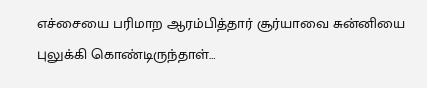எச்சையை பரிமாற ஆரம்பித்தார் சூர்யாவை சுன்னியை புலுக்கி கொண்டிருந்தாள்…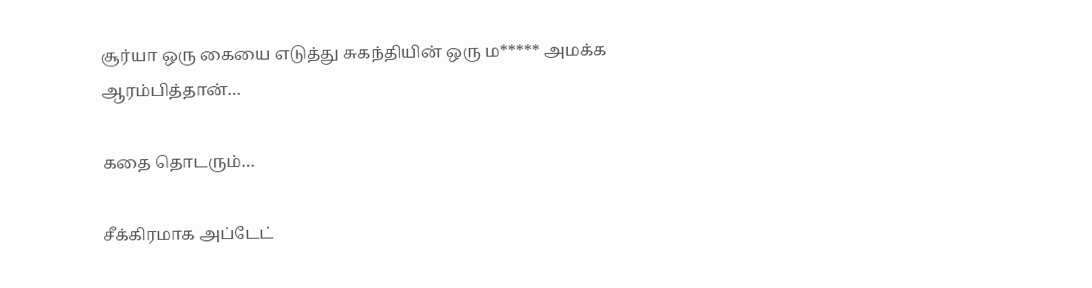சூர்யா ஒரு கையை எடுத்து சுகந்தியின் ஒரு ம***** அமக்க ஆரம்பித்தான்…

கதை தொடரும்…

சீக்கிரமாக அப்டேட்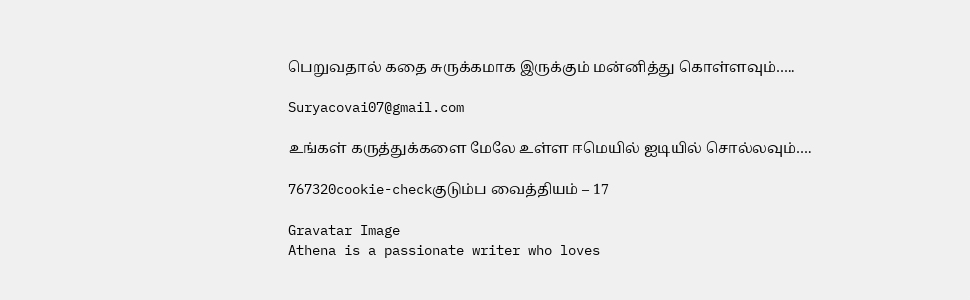பெறுவதால் கதை சுருக்கமாக இருக்கும் மன்னித்து கொள்ளவும்…..

Suryacovai07@gmail.com

உங்கள் கருத்துக்களை மேலே உள்ள ஈமெயில் ஐடியில் சொல்லவும்….

767320cookie-checkகுடும்ப வைத்தியம் – 17

Gravatar Image
Athena is a passionate writer who loves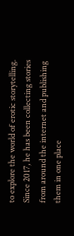to explore the world of erotic storytelling. Since 2017, he has been collecting stories from around the internet and publishing them in one place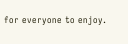for everyone to enjoy.